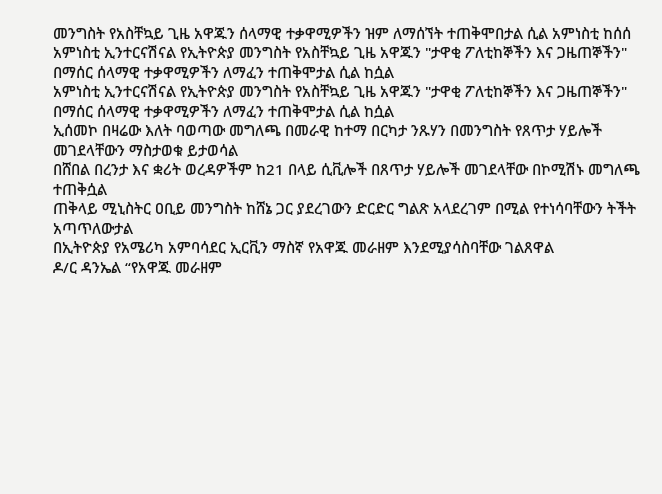መንግስት የአስቸኳይ ጊዜ አዋጁን ሰላማዊ ተቃዋሚዎችን ዝም ለማሰኘት ተጠቅሞበታል ሲል አምነስቲ ከሰሰ
አምነስቲ ኢንተርናሽናል የኢትዮጵያ መንግስት የአስቸኳይ ጊዜ አዋጁን "ታዋቂ ፖለቲከኞችን እና ጋዜጠኞችን" በማሰር ሰላማዊ ተቃዋሚዎችን ለማፈን ተጠቅሞታል ሲል ከሷል
አምነስቲ ኢንተርናሽናል የኢትዮጵያ መንግስት የአስቸኳይ ጊዜ አዋጁን "ታዋቂ ፖለቲከኞችን እና ጋዜጠኞችን" በማሰር ሰላማዊ ተቃዋሚዎችን ለማፈን ተጠቅሞታል ሲል ከሷል
ኢሰመኮ በዛሬው እለት ባወጣው መግለጫ በመራዊ ከተማ በርካታ ንጹሃን በመንግስት የጸጥታ ሃይሎች መገደላቸውን ማስታወቁ ይታወሳል
በሸበል በረንታ እና ቋሪት ወረዳዎችም ከ21 በላይ ሲቪሎች በጸጥታ ሃይሎች መገደላቸው በኮሚሽኑ መግለጫ ተጠቅሷል
ጠቅላይ ሚኒስትር ዐቢይ መንግስት ከሸኔ ጋር ያደረገውን ድርድር ግልጽ አላደረገም በሚል የተነሳባቸውን ትችት አጣጥለውታል
በኢትዮጵያ የአሜሪካ አምባሳደር ኢርቪን ማስኛ የአዋጁ መራዘም እንደሚያሳስባቸው ገልጸዋል
ዶ/ር ዳንኤል “የአዋጁ መራዘም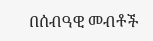በሰብዓዊ መብቶች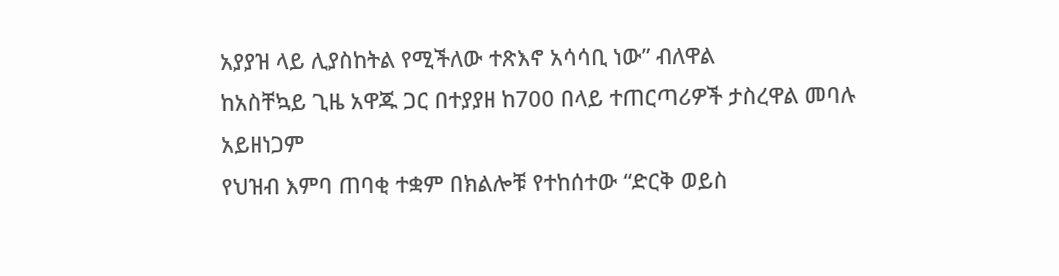አያያዝ ላይ ሊያስከትል የሚችለው ተጽእኖ አሳሳቢ ነው” ብለዋል
ከአስቸኳይ ጊዜ አዋጁ ጋር በተያያዘ ከ700 በላይ ተጠርጣሪዎች ታስረዋል መባሉ አይዘነጋም
የህዝብ እምባ ጠባቂ ተቋም በክልሎቹ የተከሰተው “ድርቅ ወይስ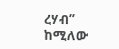ረሃብ” ከሚለው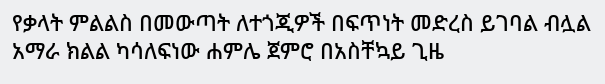የቃላት ምልልስ በመውጣት ለተጎጂዎች በፍጥነት መድረስ ይገባል ብሏል
አማራ ክልል ካሳለፍነው ሐምሌ ጀምሮ በአስቸኳይ ጊዜ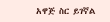አዋጅ ስር ይገኛል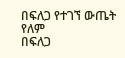በፍለጋ የተገኘ ውጤት የለም
በፍለጋ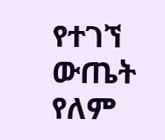የተገኘ ውጤት የለም